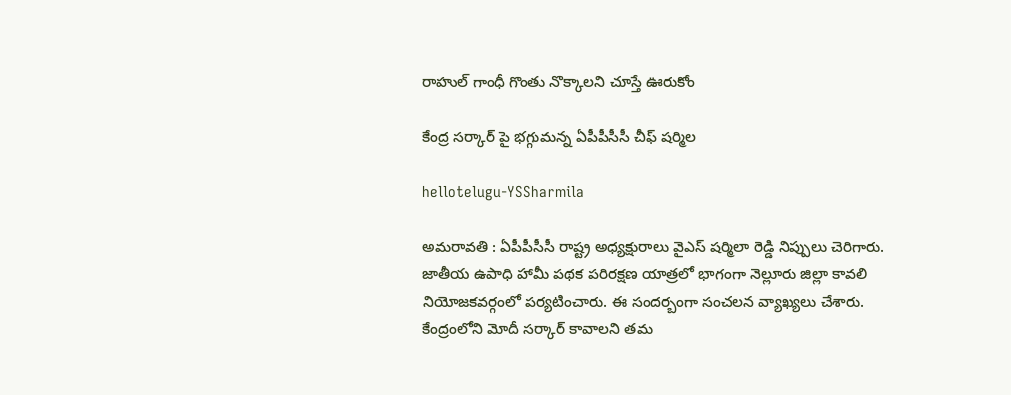రాహుల్ గాంధీ గొంతు నొక్కాల‌ని చూస్తే ఊరుకోం

కేంద్ర స‌ర్కార్ పై భ‌గ్గుమ‌న్న ఏపీపీసీసీ చీఫ్ ష‌ర్మిల

hellotelugu-YSSharmila

అమ‌రావ‌తి : ఏపీపీసీసీ రాష్ట్ర అధ్య‌క్షురాలు వైఎస్ ష‌ర్మిలా రెడ్డి నిప్పులు చెరిగారు. జాతీయ ఉపాధి హామీ ప‌థ‌క ప‌రిర‌క్ష‌ణ యాత్ర‌లో భాగంగా నెల్లూరు జిల్లా కావ‌లి నియోజ‌క‌వ‌ర్గంలో ప‌ర్య‌టించారు. ఈ సంద‌ర్బంగా సంచ‌ల‌న వ్యాఖ్య‌లు చేశారు. కేంద్రంలోని మోదీ స‌ర్కార్ కావాల‌ని త‌మ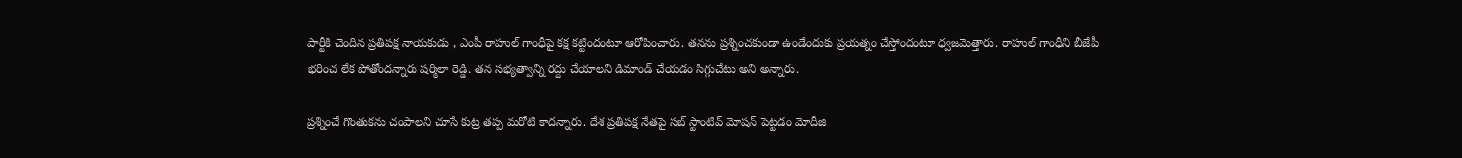పార్టీకి చెందిన ప్ర‌తిప‌క్ష నాయ‌కుడు , ఎంపీ రాహుల్ గాంధీపై క‌క్ష క‌ట్టిందంటూ ఆరోపించారు. త‌న‌ను ప్ర‌శ్నించ‌కుండా ఉండేందుకు ప్ర‌య‌త్నం చేస్తోందంటూ ధ్వ‌జ‌మెత్తారు. రాహుల్ గాంధీని బీజేపీ భ‌రించ లేక పోతోంద‌న్నారు ష‌ర్మిలా రెడ్డి. త‌న స‌భ్య‌త్వాన్ని ర‌ద్దు చేయాల‌ని డిమాండ్ చేయ‌డం సిగ్గుచేటు అని అన్నారు.

ప్రశ్నించే గొంతుకను చంపాలని చూసే కుట్ర త‌ప్ప మ‌రోటి కాద‌న్నారు. దేశ ప్రతిపక్ష నేతపై సబ్ స్టాంటివ్ మోషన్ పెట్టడం మోదీజి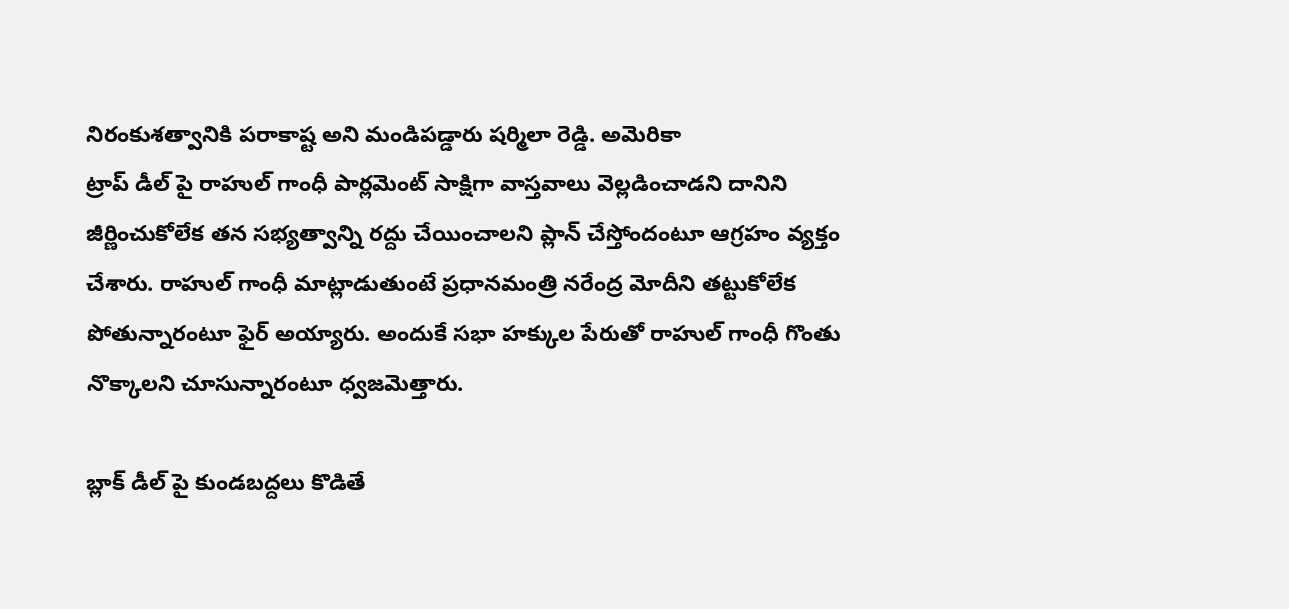నిరంకుశత్వానికి పరాకాష్ట అని మండిప‌డ్డారు ష‌ర్మిలా రెడ్డి. అమెరికా
ట్రాప్ డీల్ పై రాహుల్ గాంధీ పార్ల‌మెంట్ సాక్షిగా వాస్త‌వాలు వెల్ల‌డించాడ‌ని దానిని జీర్ణించుకోలేక త‌న స‌భ్య‌త్వాన్ని ర‌ద్దు చేయించాల‌ని ప్లాన్ చేస్తోందంటూ ఆగ్ర‌హం వ్య‌క్తం చేశారు. రాహుల్ గాంధీ మాట్లాడుతుంటే ప్ర‌ధాన‌మంత్రి న‌రేంద్ర మోదీని త‌ట్టుకోలేక పోతున్నారంటూ ఫైర్ అయ్యారు. అందుకే సభా హక్కుల పేరుతో రాహుల్ గాంధీ గొంతు నొక్కాలని చూసున్నారంటూ ధ్వ‌జ‌మెత్తారు.

బ్లాక్ డీల్ పై కుండబద్దలు కొడితే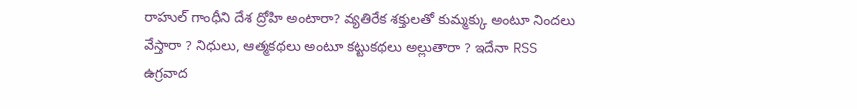రాహుల్ గాంధీని దేశ ద్రోహి అంటారా? వ్యతిరేక శక్తులతో కుమ్మక్కు అంటూ నిందలు వేస్తారా ? నిధులు, ఆత్మకథలు అంటూ కట్టుకథలు అల్లుతారా ? ఇదేనా RSS ఉగ్రవాద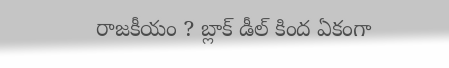రాజకీయం ? బ్లాక్ డీల్ కింద ఏకంగా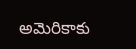అమెరికాకు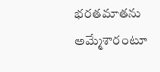భరతమాతను అమ్మేశారంటూ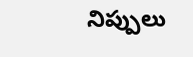నిప్పులు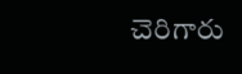చెరిగారు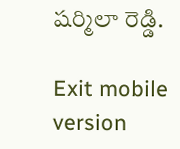ష‌ర్మిలా రెడ్డి.

Exit mobile version